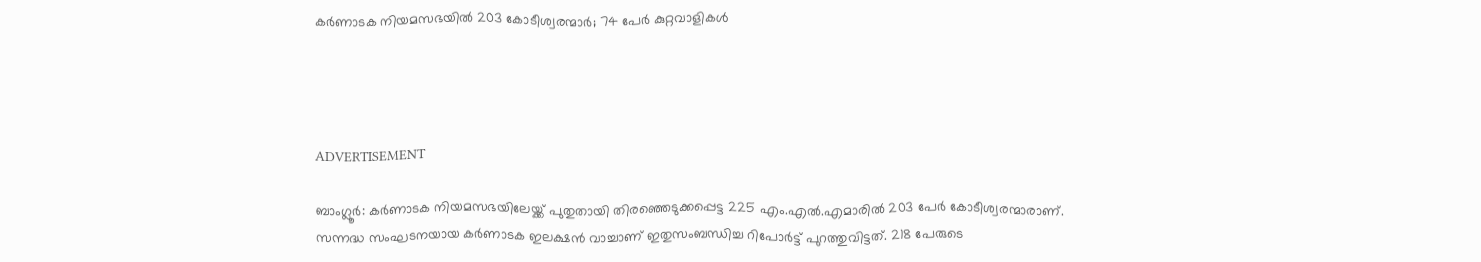കര്‍ണാടക നിയമസഭയില്‍ 203 കോടീശ്വരന്മാര്‍; 74 പേര്‍ കുറ്റവാളികള്‍




ADVERTISEMENT

ബാംഗ്ലൂര്‍: കര്‍ണാടക നിയമസഭയിലേയ്ക്ക് പുതുതായി തിരഞ്ഞെടുക്കപ്പെട്ട 225 എം.എല്‍.എമാരില്‍ 203 പേര്‍ കോടീശ്വരന്മാരാണ്. സന്നദ്ധ സംഘടനയായ കര്‍ണാടക ഇലക്ഷന്‍ വാച്ചാണ് ഇതുസംബന്ധിച്ച റിപോര്‍ട്ട് പുറത്തുവിട്ടത്. 218 പേരുടെ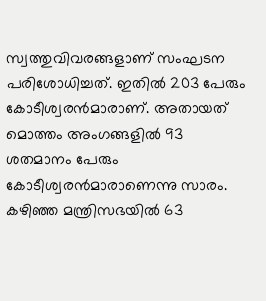സ്വത്തുവിവരങ്ങളാണ് സംഘടന പരിശോധിച്ചത്. ഇതില്‍ 203 പേരും കോടീശ്വരന്‍മാരാണ്. അതായത് മൊത്തം അംഗങ്ങളില്‍ 93 ശതമാനം പേരും കോടീശ്വരന്‍മാരാണെന്നു സാരം. കഴിഞ്ഞ മന്ത്രിസഭയില്‍ 63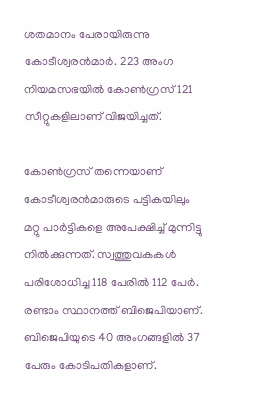ശതമാനം പേരായിരുന്നു കോടീശ്വരന്‍മാര്‍. 223 അംഗ നിയമസഭയില്‍ കോണ്‍ഗ്രസ് 121 സീറ്റുകളിലാണ് വിജയിച്ചത്.

കോണ്‍ഗ്രസ് തന്നെയാണ് കോടീശ്വരന്‍മാരുടെ പട്ടികയിലും മറ്റു പാര്‍ട്ടികളെ അപേക്ഷിച്ച് മുന്നിട്ടു നില്‍ക്കുന്നത്. സ്വത്തുവകകള്‍ പരിശോധിച്ച 118 പേരില്‍ 112 പേര്‍. രണ്ടാം സ്ഥാനത്ത് ബിജെപിയാണ്. ബിജെപിയുടെ 40 അംഗങ്ങളില്‍ 37 പേരും കോടിപതികളാണ്.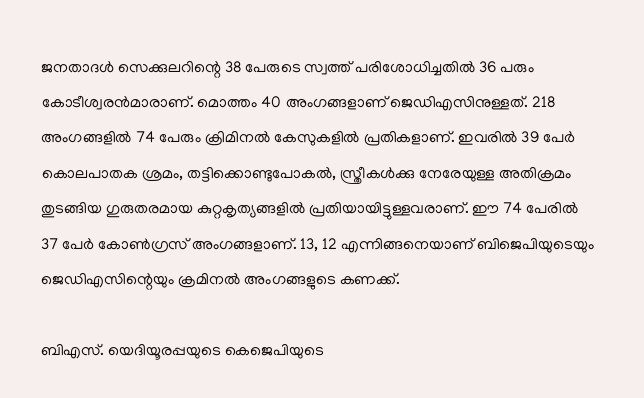ജനതാദള്‍ സെക്കുലറിന്റെ 38 പേരുടെ സ്വത്ത് പരിശോധിച്ചതില്‍ 36 പരും കോടീശ്വരന്‍മാരാണ്. മൊത്തം 40 അംഗങ്ങളാണ് ജെഡിഎസിനുള്ളത്. 218 അംഗങ്ങളില്‍ 74 പേരും ക്രിമിനല്‍ കേസുകളില്‍ പ്രതികളാണ്. ഇവരില്‍ 39 പേര്‍ കൊലപാതക ശ്രമം, തട്ടിക്കൊണ്ടുപോകല്‍, സ്ത്രീകള്‍ക്കു നേരേയുള്ള അതിക്രമം തുടങ്ങിയ ഗുരുതരമായ കുറ്റകൃത്യങ്ങളില്‍ പ്രതിയായിട്ടുള്ളവരാണ്. ഈ 74 പേരില്‍ 37 പേര്‍ കോണ്‍ഗ്രസ് അംഗങ്ങളാണ്. 13, 12 എന്നിങ്ങനെയാണ് ബിജെപിയുടെയും ജെഡിഎസിന്റെയും ക്രമിനല്‍ അംഗങ്ങളുടെ കണക്ക്.

ബിഎസ്. യെദിയൂരപ്പയുടെ കെജെപിയുടെ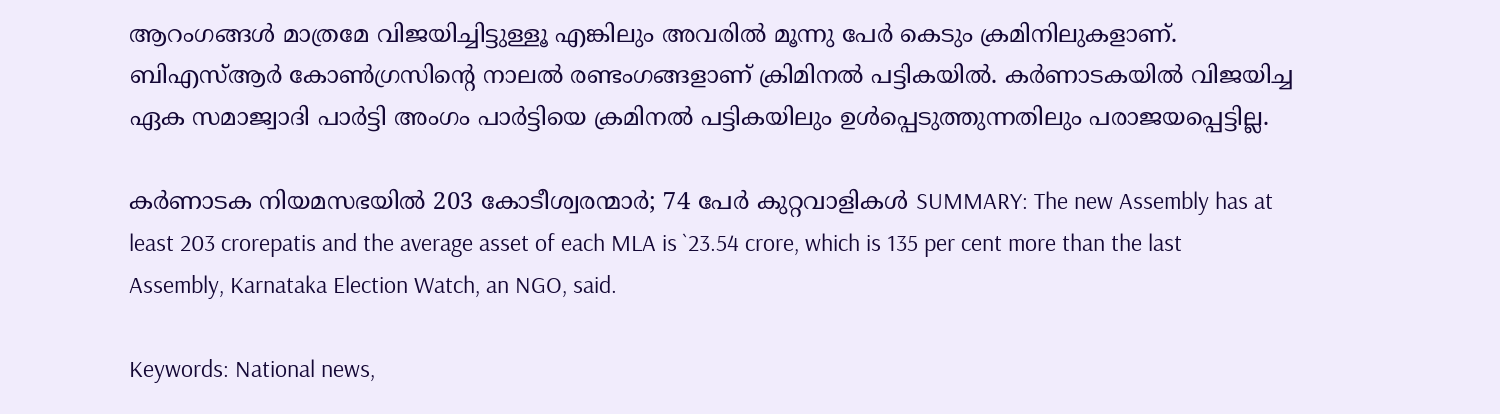ആറംഗങ്ങള്‍ മാത്രമേ വിജയിച്ചിട്ടുള്ളൂ എങ്കിലും അവരില്‍ മൂന്നു പേര്‍ കെടും ക്രമിനിലുകളാണ്. ബിഎസ്ആര്‍ കോണ്‍ഗ്രസിന്റെ നാലല്‍ രണ്ടംഗങ്ങളാണ് ക്രിമിനല്‍ പട്ടികയില്‍. കര്‍ണാടകയില്‍ വിജയിച്ച ഏക സമാജ്വാദി പാര്‍ട്ടി അംഗം പാര്‍ട്ടിയെ ക്രമിനല്‍ പട്ടികയിലും ഉള്‍പ്പെടുത്തുന്നതിലും പരാജയപ്പെട്ടില്ല.

കര്‍ണാടക നിയമസഭയില്‍ 203 കോടീശ്വരന്മാര്‍; 74 പേര്‍ കുറ്റവാളികള്‍ SUMMARY: The new Assembly has at least 203 crorepatis and the average asset of each MLA is `23.54 crore, which is 135 per cent more than the last Assembly, Karnataka Election Watch, an NGO, said.

Keywords: National news,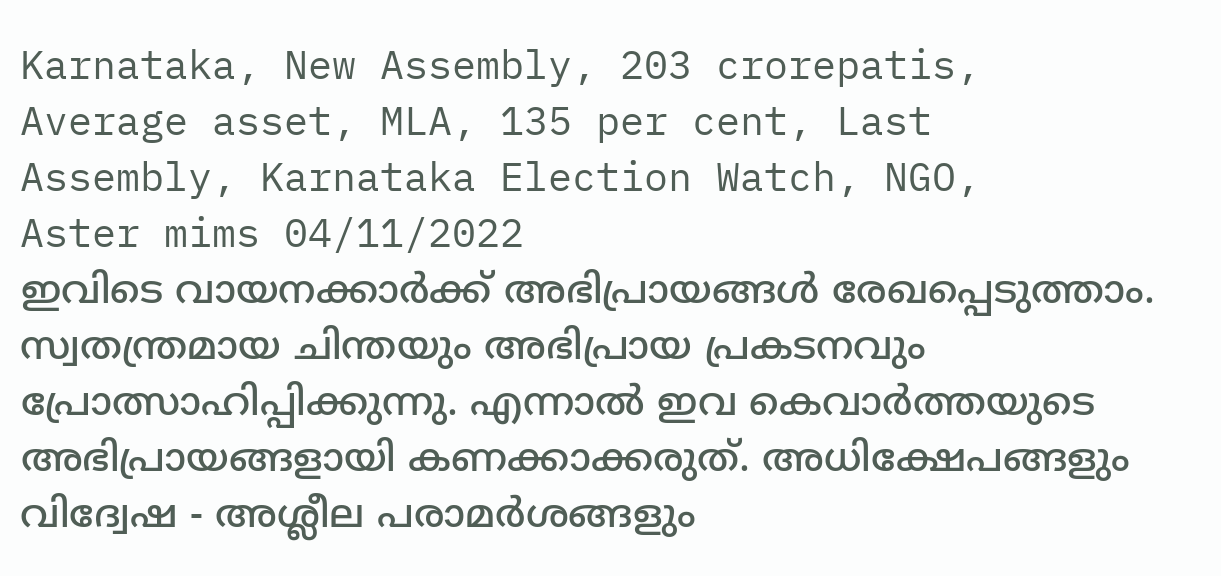Karnataka, New Assembly, 203 crorepatis, Average asset, MLA, 135 per cent, Last Assembly, Karnataka Election Watch, NGO,
Aster mims 04/11/2022
ഇവിടെ വായനക്കാർക്ക് അഭിപ്രായങ്ങൾ രേഖപ്പെടുത്താം. സ്വതന്ത്രമായ ചിന്തയും അഭിപ്രായ പ്രകടനവും പ്രോത്സാഹിപ്പിക്കുന്നു. എന്നാൽ ഇവ കെവാർത്തയുടെ അഭിപ്രായങ്ങളായി കണക്കാക്കരുത്. അധിക്ഷേപങ്ങളും വിദ്വേഷ - അശ്ലീല പരാമർശങ്ങളും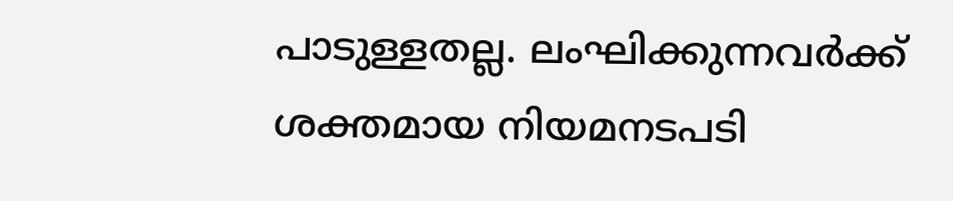പാടുള്ളതല്ല. ലംഘിക്കുന്നവർക്ക് ശക്തമായ നിയമനടപടി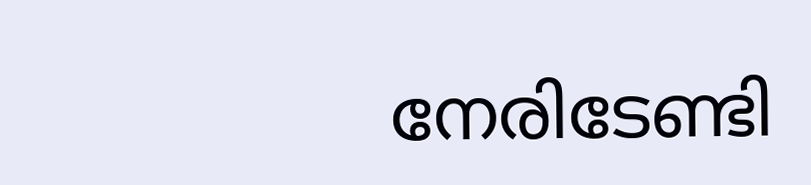നേരിടേണ്ടി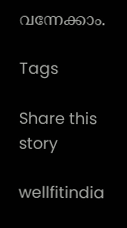വന്നേക്കാം.

Tags

Share this story

wellfitindia